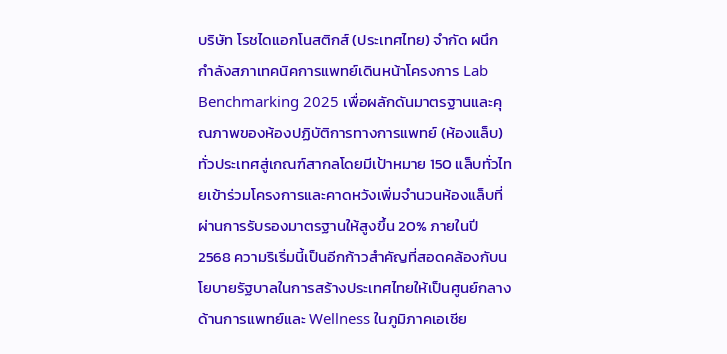บริษัท โรชไดแอกโนสติกส์ (ประเทศไทย) จำกัด ผนึกกำลังสภาเทคนิคการแพทย์เดินหน้าโครงการ Lab Benchmarking 2025 เพื่อผลักดันมาตรฐานและคุณภาพของห้องปฏิบัติการทางการแพทย์ (ห้องแล็บ) ทั่วประเทศสู่เกณฑ์สากลโดยมีเป้าหมาย 150 แล็บทั่วไทยเข้าร่วมโครงการและคาดหวังเพิ่มจำนวนห้องแล็บที่ผ่านการรับรองมาตรฐานให้สูงขึ้น 20% ภายในปี 2568 ความริเริ่มนี้เป็นอีกก้าวสำคัญที่สอดคล้องกับนโยบายรัฐบาลในการสร้างประเทศไทยให้เป็นศูนย์กลางด้านการแพทย์และ Wellness ในภูมิภาคเอเชีย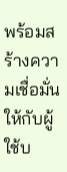พร้อมสร้างความเชื่อมั่นให้กับผู้ใช้บ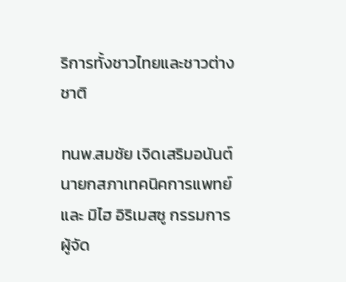ริการทั้งชาวไทยและชาวต่างชาติ

ทนพ.สมชัย เจิดเสริมอนันต์ นายกสภาเทคนิคการแพทย์ และ มิไฮ อิริเมสซู กรรมการผู้จัด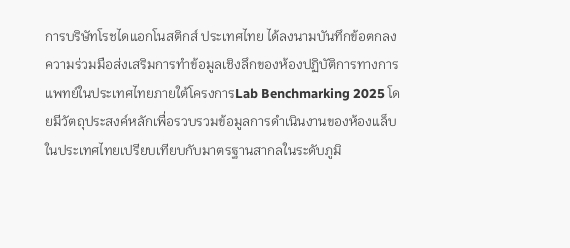การบริษัทโรชไดแอกโนสติกส์ ประเทศไทย ได้ลงนามบันทึกข้อตกลงความร่วมมือส่งเสริมการทำข้อมูลเชิงลึกของห้องปฏิบัติการทางการแพทย์ในประเทศไทยภายใต้โครงการLab Benchmarking 2025 โดยมีวัตถุประสงค์หลักเพื่อรวบรวมข้อมูลการดำเนินงานของห้องแล็บในประเทศไทยเปรียบเทียบกับมาตรฐานสากลในระดับภูมิ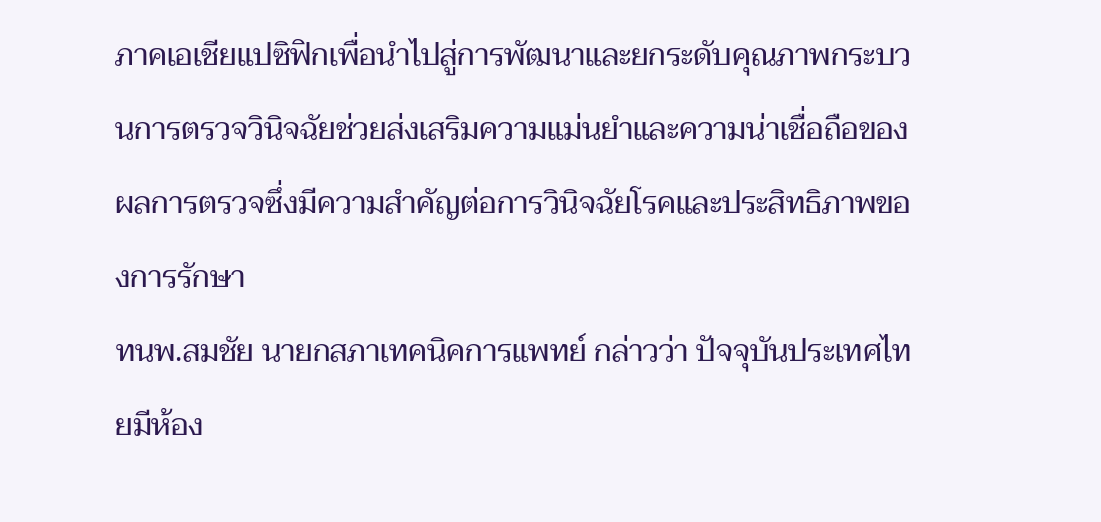ภาคเอเชียแปซิฟิกเพื่อนำไปสู่การพัฒนาและยกระดับคุณภาพกระบวนการตรวจวินิจฉัยช่วยส่งเสริมความแม่นยำและความน่าเชื่อถือของผลการตรวจซึ่งมีความสำคัญต่อการวินิจฉัยโรคและประสิทธิภาพของการรักษา
ทนพ.สมชัย นายกสภาเทคนิคการแพทย์ กล่าวว่า ปัจจุบันประเทศไทยมีห้อง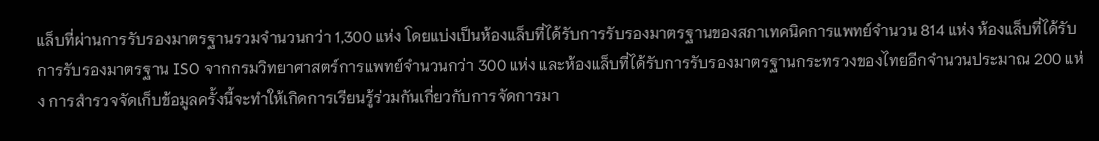แล็บที่ผ่านการรับรองมาตรฐานรวมจำนวนกว่า 1,300 แห่ง โดยแบ่งเป็นห้องแล็บที่ได้รับการรับรองมาตรฐานของสภาเทคนิคการแพทย์จำนวน 814 แห่ง ห้องแล็บที่ได้รับการรับรองมาตรฐาน ISO จากกรมวิทยาศาสตร์การแพทย์จำนวนกว่า 300 แห่ง และห้องแล็บที่ได้รับการรับรองมาตรฐานกระทรวงของไทยอีกจำนวนประมาณ 200 แห่ง การสำรวจจัดเก็บข้อมูลครั้งนี้จะทำให้เกิดการเรียนรู้ร่วมกันเกี่ยวกับการจัดการมา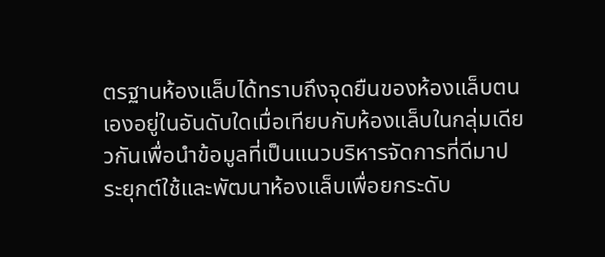ตรฐานห้องแล็บได้ทราบถึงจุดยืนของห้องแล็บตนเองอยู่ในอันดับใดเมื่อเทียบกับห้องแล็บในกลุ่มเดียวกันเพื่อนำข้อมูลที่เป็นแนวบริหารจัดการที่ดีมาประยุกต์ใช้และพัฒนาห้องแล็บเพื่อยกระดับ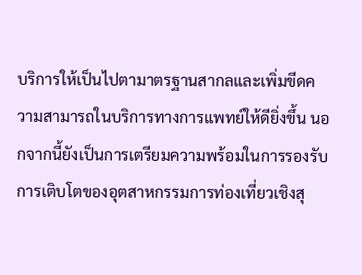บริการให้เป็นไปตามาตรฐานสากลและเพิ่มขีดความสามารถในบริการทางการแพทย์ให้ดียิ่งขึ้น นอกจากนี้ยังเป็นการเตรียมความพร้อมในการรองรับการเติบโตของอุตสาหกรรมการท่องเที่ยวเชิงสุ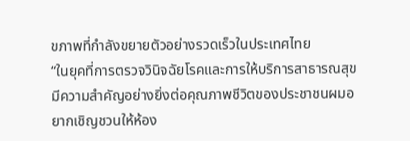ขภาพที่กำลังขยายตัวอย่างรวดเร็วในประเทศไทย
“ในยุคที่การตรวจวินิจฉัยโรคและการให้บริการสาธารณสุขมีความสำคัญอย่างยิ่งต่อคุณภาพชีวิตของประชาชนผมอยากเชิญชวนให้ห้อง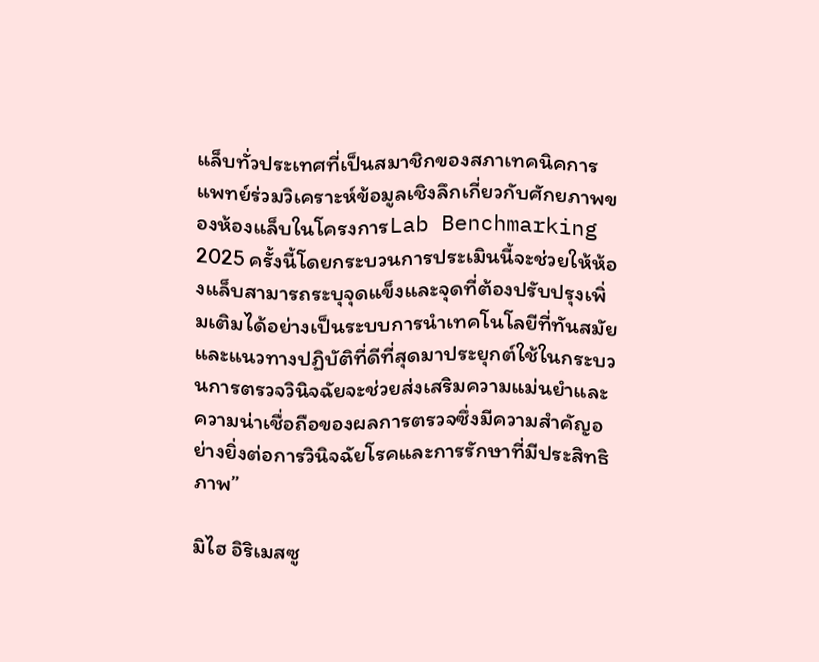แล็บทั่วประเทศที่เป็นสมาชิกของสภาเทคนิคการแพทย์ร่วมวิเคราะห์ข้อมูลเชิงลึกเกี่ยวกับศักยภาพของห้องแล็บในโครงการLab Benchmarking 2025 ครั้งนี้โดยกระบวนการประเมินนี้จะช่วยให้ห้องแล็บสามารถระบุจุดแข็งและจุดที่ต้องปรับปรุงเพิ่มเติมได้อย่างเป็นระบบการนำเทคโนโลยีที่ทันสมัยและแนวทางปฏิบัติที่ดีที่สุดมาประยุกต์ใช้ในกระบวนการตรวจวินิจฉัยจะช่วยส่งเสริมความแม่นยำและความน่าเชื่อถือของผลการตรวจซึ่งมีความสำคัญอย่างยิ่งต่อการวินิจฉัยโรคและการรักษาที่มีประสิทธิภาพ”

มิไฮ อิริเมสซู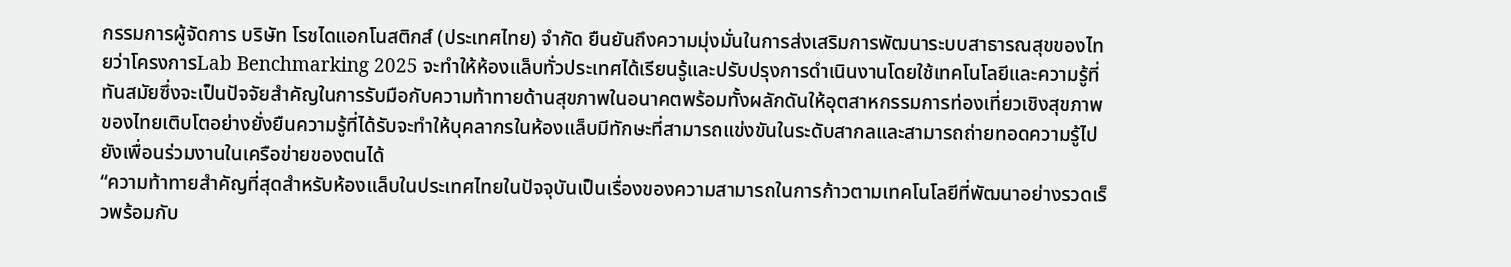กรรมการผู้จัดการ บริษัท โรชไดแอกโนสติกส์ (ประเทศไทย) จำกัด ยืนยันถึงความมุ่งมั่นในการส่งเสริมการพัฒนาระบบสาธารณสุขของไทยว่าโครงการLab Benchmarking 2025 จะทำให้ห้องแล็บทั่วประเทศได้เรียนรู้และปรับปรุงการดำเนินงานโดยใช้เทคโนโลยีและความรู้ที่ทันสมัยซึ่งจะเป็นปัจจัยสำคัญในการรับมือกับความท้าทายด้านสุขภาพในอนาคตพร้อมทั้งผลักดันให้อุตสาหกรรมการท่องเที่ยวเชิงสุขภาพของไทยเติบโตอย่างยั่งยืนความรู้ที่ได้รับจะทำให้บุคลากรในห้องแล็บมีทักษะที่สามารถแข่งขันในระดับสากลและสามารถถ่ายทอดความรู้ไปยังเพื่อนร่วมงานในเครือข่ายของตนได้
“ความท้าทายสำคัญที่สุดสำหรับห้องแล็บในประเทศไทยในปัจจุบันเป็นเรื่องของความสามารถในการก้าวตามเทคโนโลยีที่พัฒนาอย่างรวดเร็วพร้อมกับ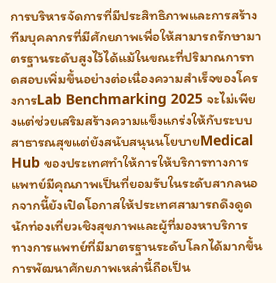การบริหารจัดการที่มีประสิทธิภาพและการสร้างทีมบุคลากรที่มีศักยภาพเพื่อให้สามารถรักษามาตรฐานระดับสูงไว้ได้แม้ในขณะที่ปริมาณการทดสอบเพิ่มขึ้นอย่างต่อเนื่องความสำเร็จของโครงการLab Benchmarking 2025 จะไม่เพียงแต่ช่วยเสริมสร้างความแข็งแกร่งให้กับระบบสาธารณสุขแต่ยังสนับสนุนนโยบายMedical Hub ของประเทศทำให้การให้บริการทางการแพทย์มีคุณภาพเป็นที่ยอมรับในระดับสากลนอกจากนี้ยังเปิดโอกาสให้ประเทศสามารถดึงดูดนักท่องเที่ยวเชิงสุขภาพและผู้ที่มองหาบริการทางการแพทย์ที่มีมาตรฐานระดับโลกได้มากขึ้นการพัฒนาศักยภาพเหล่านี้ถือเป็น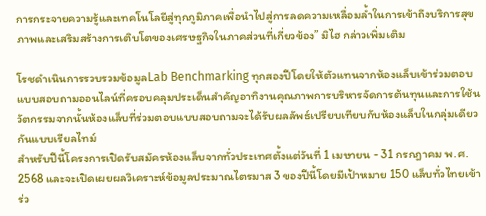การกระจายความรู้และเทคโนโลยีสู่ทุกภูมิภาคเพื่อนำไปสู่การลดความเหลื่อมล้ำในการเข้าถึงบริการสุขภาพและเสริมสร้างการเติบโตของเศรษฐกิจในภาคส่วนที่เกี่ยวข้อง” มิไฮ กล่าวเพิ่มเติม

โรชดำเนินการรวบรวมข้อมูลLab Benchmarking ทุกสองปีโดยให้ตัวแทนจากห้องแล็บเข้าร่วมตอบแบบสอบถามออนไลน์ที่ครอบคลุมประเด็นสำคัญอาทิงานคุณภาพการบริหารจัดการต้นทุนและการใช้นวัตกรรมจากนั้นห้องแล็บที่ร่วมตอบแบบสอบถามจะได้รับผลลัพธ์เปรียบเทียบกับห้องแล็บในกลุ่มเดียวกันแบบเรียลไทม์
สำหรับปีนี้โครงการเปิดรับสมัครห้องแล็บจากทั่วประเทศตั้งแต่วันที่ 1 เมษายน - 31 กรกฎาคม พ.ศ. 2568 และจะเปิดเผยผลวิเคราะห์ข้อมูลประมาณไตรมาส 3 ของปีนี้โดยมีเป้าหมาย 150 แล็บทั่วไทยเข้าร่ว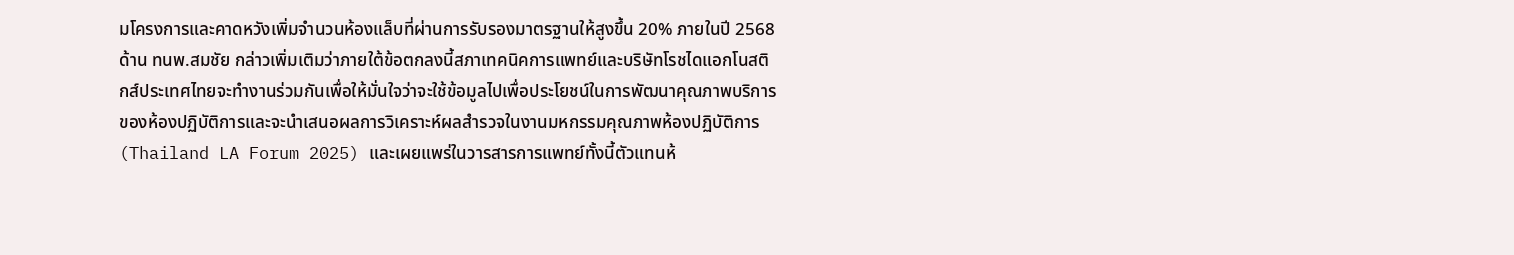มโครงการและคาดหวังเพิ่มจำนวนห้องแล็บที่ผ่านการรับรองมาตรฐานให้สูงขึ้น 20% ภายในปี 2568
ด้าน ทนพ.สมชัย กล่าวเพิ่มเติมว่าภายใต้ข้อตกลงนี้สภาเทคนิคการแพทย์และบริษัทโรชไดแอกโนสติกส์ประเทศไทยจะทำงานร่วมกันเพื่อให้มั่นใจว่าจะใช้ข้อมูลไปเพื่อประโยชน์ในการพัฒนาคุณภาพบริการของห้องปฏิบัติการและจะนำเสนอผลการวิเคราะห์ผลสำรวจในงานมหกรรมคุณภาพห้องปฏิบัติการ (Thailand LA Forum 2025) และเผยแพร่ในวารสารการแพทย์ทั้งนี้ตัวแทนห้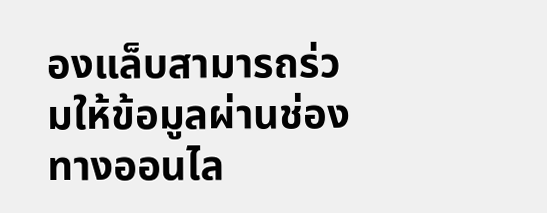องแล็บสามารถร่วมให้ข้อมูลผ่านช่องทางออนไล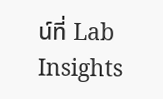น์ที่ Lab Insights